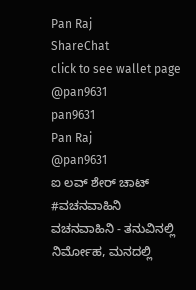Pan Raj
ShareChat
click to see wallet page
@pan9631
pan9631
Pan Raj
@pan9631
ಐ ಲವ್ ಶೇರ್ ಚಾಟ್
#ವಚನವಾಹಿನಿ
ವಚನವಾಹಿನಿ - ತನುವಿನಲ್ಲಿ ನಿರ್ಮೋಹ, ಮನದಲ್ಲಿ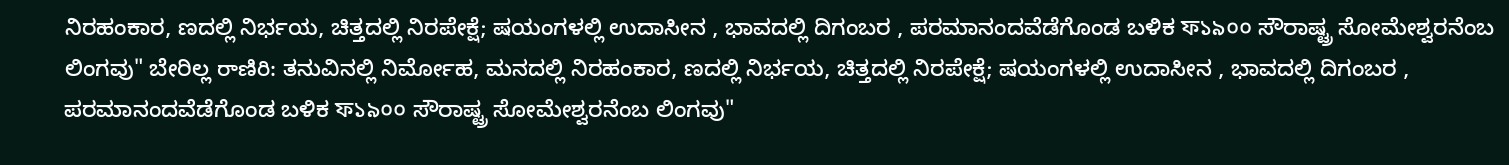ನಿರಹಂಕಾರ, ಣದಲ್ಲಿ ನಿರ್ಭಯ, ಚಿತ್ತದಲ್ಲಿ ನಿರಪೇಕ್ಷೆ; ಷಯಂಗಳಲ್ಲಿ ಉದಾಸೀನ , ಭಾವದಲ್ಲಿ ದಿಗಂಬರ , ಪರಮಾನಂದವೆಡೆಗೊಂಡ ಬಳಿಕ ফ১৯০০ ಸೌರಾಷ್ಟ್ರ ಸೋಮೇಶ್ವರನೆಂಬ ಲಿಂಗವು" ಬೇರಿಲ್ಲ రాణిరి: ತನುವಿನಲ್ಲಿ ನಿರ್ಮೋಹ, ಮನದಲ್ಲಿ ನಿರಹಂಕಾರ, ಣದಲ್ಲಿ ನಿರ್ಭಯ, ಚಿತ್ತದಲ್ಲಿ ನಿರಪೇಕ್ಷೆ; ಷಯಂಗಳಲ್ಲಿ ಉದಾಸೀನ , ಭಾವದಲ್ಲಿ ದಿಗಂಬರ , ಪರಮಾನಂದವೆಡೆಗೊಂಡ ಬಳಿಕ ফ১৯০০ ಸೌರಾಷ್ಟ್ರ ಸೋಮೇಶ್ವರನೆಂಬ ಲಿಂಗವು"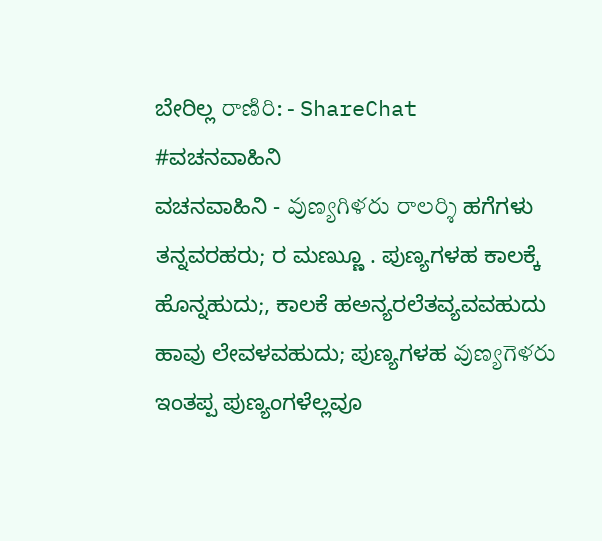ಬೇರಿಲ್ಲ రాణిరి: - ShareChat
#ವಚನವಾಹಿನಿ
ವಚನವಾಹಿನಿ - వుణ్యగిళరు రాలర్శి ಹಗೆಗಳು ತನ್ನವರಹರು; ರ ಮಣ್ಣುೂ . ಪುಣ್ಯಗಳಹ ಕಾಲಕ್ಕೆ  ಹೊನ್ನಹುದು;, ಕಾಲಕೆ ಹಅನ್ಯರಲೆತವ್ಯವವಹುದು  ಹಾವು ಲೇವಳವಹುದು; ಪುಣ್ಯಗಳಹ వుణ్యగెళరు ಇಂತಪ್ಪ ಪುಣ್ಯಂಗಳೆಲ್ಲವೂ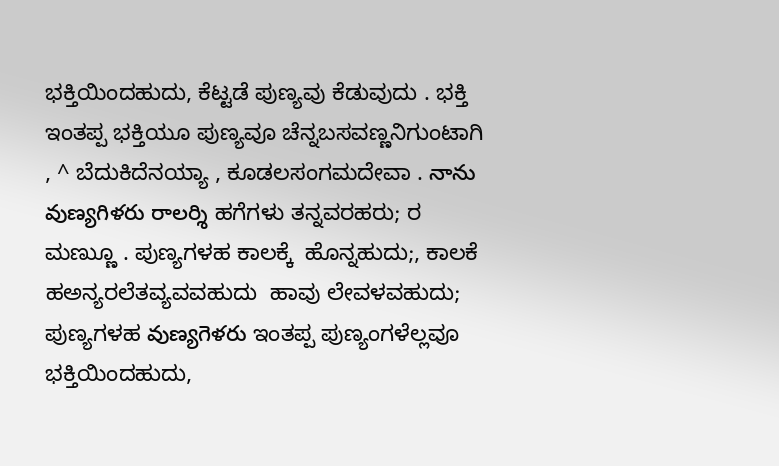ಭಕ್ತಿಯಿಂದಹುದು, ಕೆಟ್ಟಡೆ ಪುಣ್ಯವು ಕೆಡುವುದು . ಭಕ್ತಿ ಇಂತಪ್ಪ ಭಕ್ತಿಯೂ ಪುಣ್ಯವೂ ಚೆನ್ನಬಸವಣ್ಣನಿಗುಂಟಾಗಿ , ^ ಬೆದುಕಿದೆನಯ್ಯಾ , ಕೂಡಲಸಂಗಮದೇವಾ . నాను వుణ్యగిళరు రాలర్శి ಹಗೆಗಳು ತನ್ನವರಹರು; ರ ಮಣ್ಣುೂ . ಪುಣ್ಯಗಳಹ ಕಾಲಕ್ಕೆ  ಹೊನ್ನಹುದು;, ಕಾಲಕೆ ಹಅನ್ಯರಲೆತವ್ಯವವಹುದು  ಹಾವು ಲೇವಳವಹುದು; ಪುಣ್ಯಗಳಹ వుణ్యగెళరు ಇಂತಪ್ಪ ಪುಣ್ಯಂಗಳೆಲ್ಲವೂ ಭಕ್ತಿಯಿಂದಹುದು,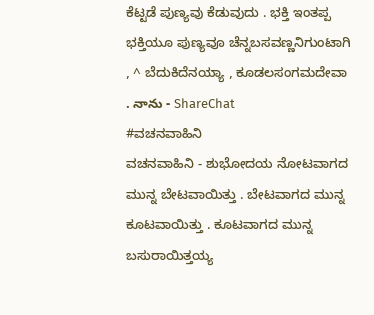ಕೆಟ್ಟಡೆ ಪುಣ್ಯವು ಕೆಡುವುದು . ಭಕ್ತಿ ಇಂತಪ್ಪ ಭಕ್ತಿಯೂ ಪುಣ್ಯವೂ ಚೆನ್ನಬಸವಣ್ಣನಿಗುಂಟಾಗಿ , ^ ಬೆದುಕಿದೆನಯ್ಯಾ , ಕೂಡಲಸಂಗಮದೇವಾ . నాను - ShareChat
#ವಚನವಾಹಿನಿ
ವಚನವಾಹಿನಿ - ಶುಭೋದಯ ನೋಟವಾಗದ ಮುನ್ನ ಬೇಟವಾಯಿತ್ತು . ಬೇಟವಾಗದ ಮುನ್ನ ಕೂಟವಾಯಿತ್ತು . ಕೂಟವಾಗದ ಮುನ್ನ ಬಸುರಾಯಿತ್ತಯ್ಯ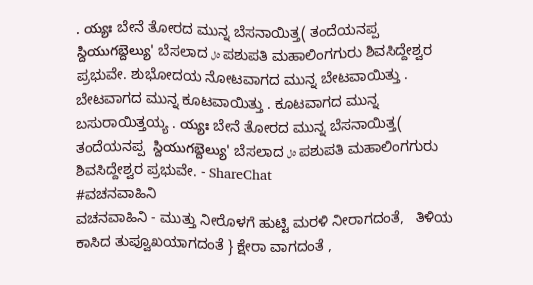. య్యః ಬೇನೆ ತೋರದ ಮುನ್ನ ಬೆಸನಾಯಿತ್ತ( ತಂದೆಯನಪ್ಪ  స్దియుగబ్దెల్యు' ಬೆಸಲಾದ ٥ل ಪಶುಪತಿ ಮಹಾಲಿಂಗಗುರು ಶಿವಸಿದ್ದೇಶ್ವರ ಪ್ರಭುವೇ. ಶುಭೋದಯ ನೋಟವಾಗದ ಮುನ್ನ ಬೇಟವಾಯಿತ್ತು . ಬೇಟವಾಗದ ಮುನ್ನ ಕೂಟವಾಯಿತ್ತು . ಕೂಟವಾಗದ ಮುನ್ನ ಬಸುರಾಯಿತ್ತಯ್ಯ . య్యః ಬೇನೆ ತೋರದ ಮುನ್ನ ಬೆಸನಾಯಿತ್ತ( ತಂದೆಯನಪ್ಪ  స్దియుగబ్దెల్యు' ಬೆಸಲಾದ ٥ل ಪಶುಪತಿ ಮಹಾಲಿಂಗಗುರು ಶಿವಸಿದ್ದೇಶ್ವರ ಪ್ರಭುವೇ. - ShareChat
#ವಚನವಾಹಿನಿ
ವಚನವಾಹಿನಿ - ಮುತ್ತು ನೀರೊಳಗೆ ಹುಟ್ಟಿ ಮರಳಿ ನೀರಾಗದಂತೆ,   ತಿಳಿಯ ಕಾಸಿದ ತುಪ್ವೂಖಯಾಗದಂತೆ } ಕ್ಷೇರಾ ವಾಗದಂತೆ ,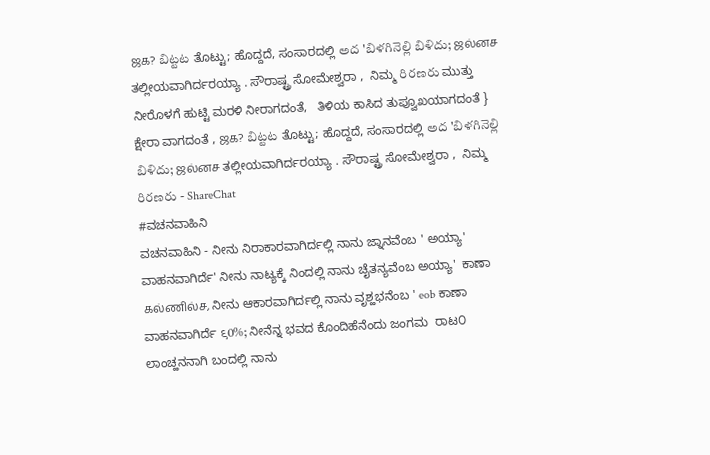ஜக? బిట్టట ತೊಟ್ಟು; ಹೊದ್ದದೆ, ಸಂಸಾರದಲ್ಲಿ అద 'బిళగినెల్లి బిళిదు; ஜல்னச ತಲ್ಲೀಯವಾಗಿರ್ದರಯ್ಯಾ . ಸೌರಾಷ್ಟ್ರ ಸೋಮೇಶ್ವರಾ ,  ನಿಮ್ಮ రిరణరు ಮುತ್ತು ನೀರೊಳಗೆ ಹುಟ್ಟಿ ಮರಳಿ ನೀರಾಗದಂತೆ,   ತಿಳಿಯ ಕಾಸಿದ ತುಪ್ವೂಖಯಾಗದಂತೆ } ಕ್ಷೇರಾ ವಾಗದಂತೆ , ஜக? బిట్టట ತೊಟ್ಟು; ಹೊದ್ದದೆ, ಸಂಸಾರದಲ್ಲಿ అద 'బిళగినెల్లి బిళిదు; ஜல்னச ತಲ್ಲೀಯವಾಗಿರ್ದರಯ್ಯಾ . ಸೌರಾಷ್ಟ್ರ ಸೋಮೇಶ್ವರಾ ,  ನಿಮ್ಮ రిరణరు - ShareChat
#ವಚನವಾಹಿನಿ
ವಚನವಾಹಿನಿ - ನೀನು ನಿರಾಕಾರವಾಗಿರ್ದಲ್ಲಿ ನಾನು ಜ್ನಾನವೆಂಬ ' ಅಯ್ಯಾ'  ವಾಹನವಾಗಿರ್ದೆ' ನೀನು ನಾಟ್ಯಕ್ಕೆ ನಿಂದಲ್ಲಿ ನಾನು ಚೈತನ್ಯವೆಂಬ ಅಯ್ಯಾ'  ಕಾಣಾ கல்ணில்ச, ನೀನು ಆಕಾರವಾಗಿರ್ದಲ್ಲಿ ನಾನು ವೃಶ್ಹಭನೆಂಬ ' eob ಕಾಣಾ ವಾಹನವಾಗಿರ್ದೆ ९0%; ನೀನೆನ್ನ ಭವದ ಕೊಂದಿಹೆನೆಂದು ಜಂಗಮ  ರಾಟ೦ ಲಾಂಚ್ಹನನಾಗಿ ಬಂದಲ್ಲಿ ನಾನು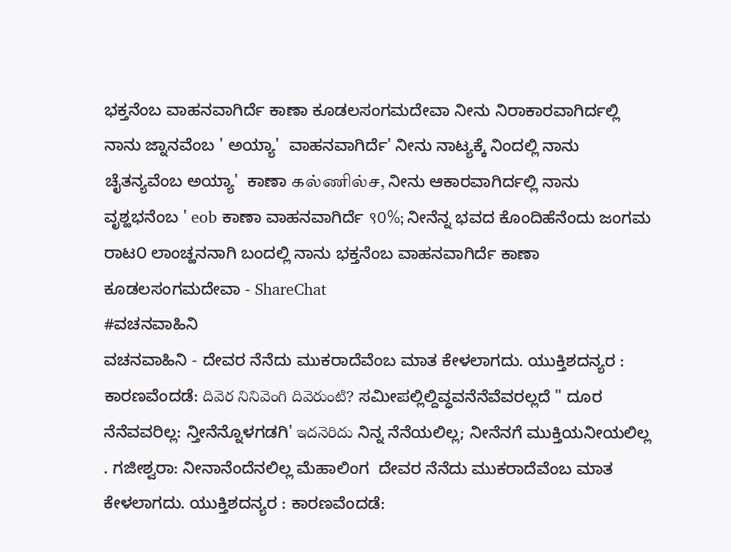ಭಕ್ತನೆಂಬ ವಾಹನವಾಗಿರ್ದೆ ಕಾಣಾ ಕೂಡಲಸಂಗಮದೇವಾ ನೀನು ನಿರಾಕಾರವಾಗಿರ್ದಲ್ಲಿ ನಾನು ಜ್ನಾನವೆಂಬ ' ಅಯ್ಯಾ'  ವಾಹನವಾಗಿರ್ದೆ' ನೀನು ನಾಟ್ಯಕ್ಕೆ ನಿಂದಲ್ಲಿ ನಾನು ಚೈತನ್ಯವೆಂಬ ಅಯ್ಯಾ'  ಕಾಣಾ கல்ணில்ச, ನೀನು ಆಕಾರವಾಗಿರ್ದಲ್ಲಿ ನಾನು ವೃಶ್ಹಭನೆಂಬ ' eob ಕಾಣಾ ವಾಹನವಾಗಿರ್ದೆ ९0%; ನೀನೆನ್ನ ಭವದ ಕೊಂದಿಹೆನೆಂದು ಜಂಗಮ  ರಾಟ೦ ಲಾಂಚ್ಹನನಾಗಿ ಬಂದಲ್ಲಿ ನಾನು ಭಕ್ತನೆಂಬ ವಾಹನವಾಗಿರ್ದೆ ಕಾಣಾ ಕೂಡಲಸಂಗಮದೇವಾ - ShareChat
#ವಚನವಾಹಿನಿ
ವಚನವಾಹಿನಿ - ದೇವರ ನೆನೆದು ಮುಕರಾದೆವೆಂಬ ಮಾತ ಕೇಳಲಾಗದು. ಯುಕ್ತಿಶದನ್ಯರ : ಕಾರಣವೆಂದಡೆ: దివెర నినివెంగి దివెరుంటి? ಸಮೀಪಲ್ಲಿಲ್ದಿವ್ಧವನೆನೆವೆವರಲ್ಲದೆ " ದೂರ ನೆನೆವವರಿಲ್ಲ: ನ್ತೀನೆನ್ನೊಳಗಡಗಿ' ఇదనెరిదు ನಿನ್ನ ನೆನೆಯಲಿಲ್ಲ; ನೀನೆನಗೆ ಮುಕ್ತಿಯನೀಯಲಿಲ್ಲ . ಗಜೀಶ್ವರಾ: ನೀನಾನೆಂದೆನಲಿಲ್ಲ ಮೆಹಾಲಿಂಗ  ದೇವರ ನೆನೆದು ಮುಕರಾದೆವೆಂಬ ಮಾತ ಕೇಳಲಾಗದು. ಯುಕ್ತಿಶದನ್ಯರ : ಕಾರಣವೆಂದಡೆ: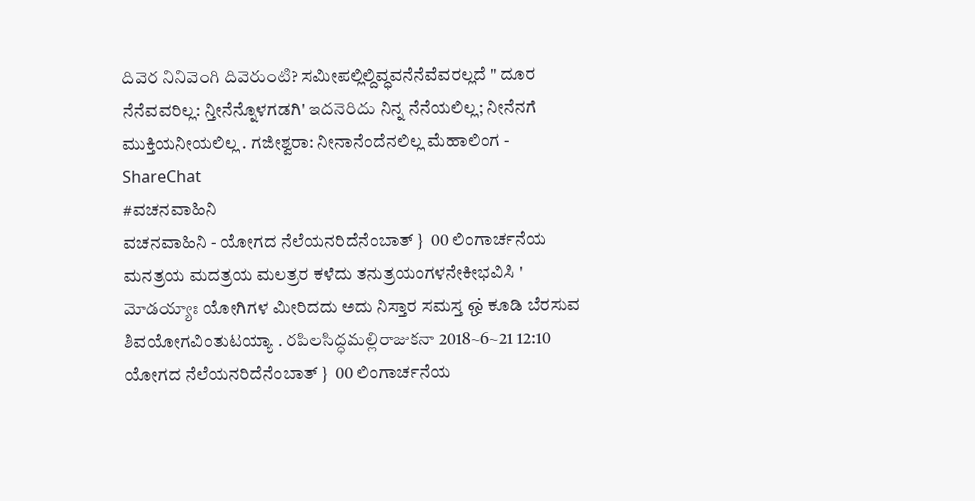దివెర నినివెంగి దివెరుంటి? ಸಮೀಪಲ್ಲಿಲ್ದಿವ್ಧವನೆನೆವೆವರಲ್ಲದೆ " ದೂರ ನೆನೆವವರಿಲ್ಲ: ನ್ತೀನೆನ್ನೊಳಗಡಗಿ' ఇదనెరిదు ನಿನ್ನ ನೆನೆಯಲಿಲ್ಲ; ನೀನೆನಗೆ ಮುಕ್ತಿಯನೀಯಲಿಲ್ಲ . ಗಜೀಶ್ವರಾ: ನೀನಾನೆಂದೆನಲಿಲ್ಲ ಮೆಹಾಲಿಂಗ - ShareChat
#ವಚನವಾಹಿನಿ
ವಚನವಾಹಿನಿ - ಯೋಗದ ನೆಲೆಯನರಿದೆನೆಂಬಾತ್ }  00 ಲಿಂಗಾರ್ಚನೆಯ ಮನತ್ರಯ ಮದತ್ರಯ ಮಲತ್ರರ ಕಳೆದು ತನುತ್ರಯಂಗಳನೇಕೀಭವಿಸಿ ' మోడయ్యాః ಯೋಗಿಗಳ ಮೀರಿದದು ಅದು ನಿಸ್ತಾರ ಸಮಸ್ತ ஒ் ಕೂಡಿ ಬೆರಸುವ ಶಿವಯೋಗವಿಂತುಟಯ್ಯಾ . రపిలసిద్ధమల్లిరాజుకనా 2018~6~21 12:10 ಯೋಗದ ನೆಲೆಯನರಿದೆನೆಂಬಾತ್ }  00 ಲಿಂಗಾರ್ಚನೆಯ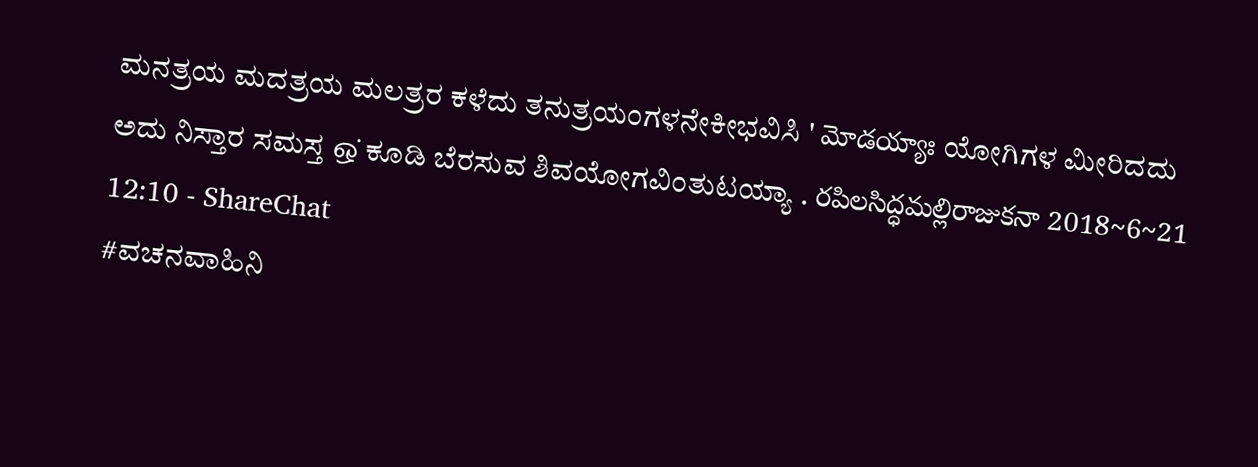ಮನತ್ರಯ ಮದತ್ರಯ ಮಲತ್ರರ ಕಳೆದು ತನುತ್ರಯಂಗಳನೇಕೀಭವಿಸಿ ' మోడయ్యాః ಯೋಗಿಗಳ ಮೀರಿದದು ಅದು ನಿಸ್ತಾರ ಸಮಸ್ತ ஒ் ಕೂಡಿ ಬೆರಸುವ ಶಿವಯೋಗವಿಂತುಟಯ್ಯಾ . రపిలసిద్ధమల్లిరాజుకనా 2018~6~21 12:10 - ShareChat
#ವಚನವಾಹಿನಿ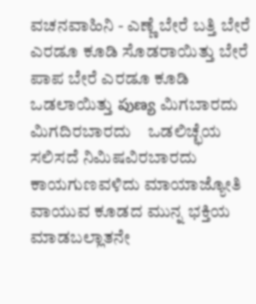ವಚನವಾಹಿನಿ - ಎಣ್ಣೆ ಬೇರೆ ಬತ್ತಿ ಬೇರೆ ಎರಡೂ ಕೂಡಿ ಸೊಡರಾಯಿತ್ತು ಬೇರೆ ಪಾಪ ಬೇರೆ ಎರಡೂ ಕೂಡಿ ಒಡಲಾಯಿತ್ತು పుణ్య ಮಿಗಬಾರದು ಮಿಗದಿರಬಾರದು    ಒಡಲಿಚ್ಛೆಯ ಸಲಿಸದೆ ನಿಮಿಷವಿರಬಾರದು ಕಾಯಗುಣವಳಿದು ಮಾಯಾಜ್ಯೋತಿ ವಾಯುವ ಕೂಡದ ಮುನ್ನ ಭಕ್ತಿಯ ಮಾಡಬಲ್ಲಾತನೇ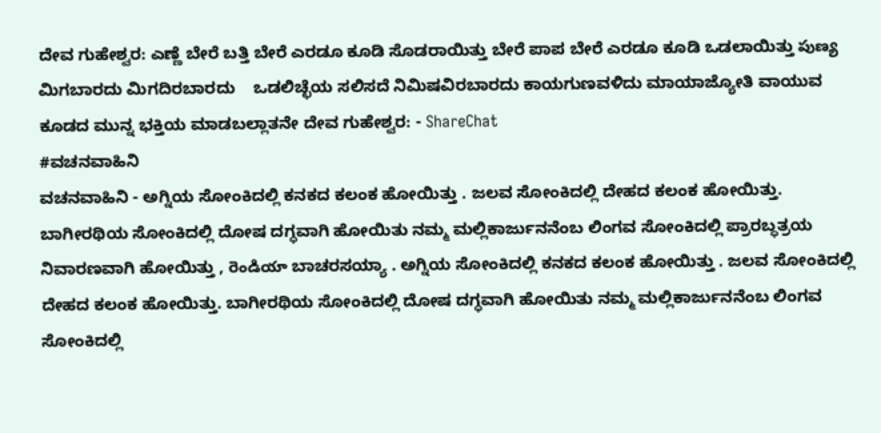ದೇವ ಗುಹೇಶ್ವರ: ಎಣ್ಣೆ ಬೇರೆ ಬತ್ತಿ ಬೇರೆ ಎರಡೂ ಕೂಡಿ ಸೊಡರಾಯಿತ್ತು ಬೇರೆ ಪಾಪ ಬೇರೆ ಎರಡೂ ಕೂಡಿ ಒಡಲಾಯಿತ್ತು పుణ్య ಮಿಗಬಾರದು ಮಿಗದಿರಬಾರದು    ಒಡಲಿಚ್ಛೆಯ ಸಲಿಸದೆ ನಿಮಿಷವಿರಬಾರದು ಕಾಯಗುಣವಳಿದು ಮಾಯಾಜ್ಯೋತಿ ವಾಯುವ ಕೂಡದ ಮುನ್ನ ಭಕ್ತಿಯ ಮಾಡಬಲ್ಲಾತನೇ ದೇವ ಗುಹೇಶ್ವರ: - ShareChat
#ವಚನವಾಹಿನಿ
ವಚನವಾಹಿನಿ - ಅಗ್ನಿಯ ಸೋಂಕಿದಲ್ಲಿ ಕನಕದ ಕಲಂಕ ಹೋಯಿತ್ತು . ಜಲವ ಸೋಂಕಿದಲ್ಲಿ ದೇಹದ ಕಲಂಕ ಹೋಯಿತ್ತು. ಬಾಗೀರಥಿಯ ಸೋಂಕಿದಲ್ಲಿ ದೋಷ ದಗ್ಧವಾಗಿ ಹೋಯಿತು ನಮ್ಮ ಮಲ್ಲಿಕಾರ್ಜುನನೆಂಬ ಲಿಂಗವ ಸೋಂಕಿದಲ್ಲಿ ಪ್ರಾರಬ್ಧತ್ರಯ ನಿವಾರಣವಾಗಿ ಹೋಯಿತ್ತು , రెండియా ಬಾಚರಸಯ್ಯಾ . ಅಗ್ನಿಯ ಸೋಂಕಿದಲ್ಲಿ ಕನಕದ ಕಲಂಕ ಹೋಯಿತ್ತು . ಜಲವ ಸೋಂಕಿದಲ್ಲಿ ದೇಹದ ಕಲಂಕ ಹೋಯಿತ್ತು. ಬಾಗೀರಥಿಯ ಸೋಂಕಿದಲ್ಲಿ ದೋಷ ದಗ್ಧವಾಗಿ ಹೋಯಿತು ನಮ್ಮ ಮಲ್ಲಿಕಾರ್ಜುನನೆಂಬ ಲಿಂಗವ ಸೋಂಕಿದಲ್ಲಿ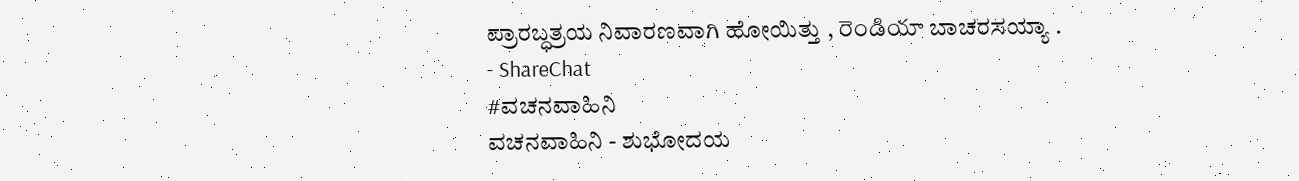ಪ್ರಾರಬ್ಧತ್ರಯ ನಿವಾರಣವಾಗಿ ಹೋಯಿತ್ತು , రెండియా ಬಾಚರಸಯ್ಯಾ . - ShareChat
#ವಚನವಾಹಿನಿ
ವಚನವಾಹಿನಿ - ಶುಭೋದಯ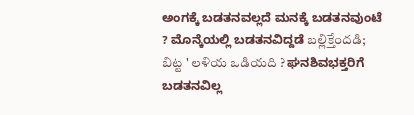ಅಂಗಕ್ಕೆ ಬಡತನವಲ್ಲದೆ ಮನಕ್ಕೆ ಬಡತನವುಂಟೆ ? ಮೊನ್ಕೆಯಲ್ಲಿ ಬಡತನವಿದ್ದಡೆ బల్లిక్తేందడి; బిట్ట ' లళియ ఒడియది ? ಘನಶಿವಭಕ್ತರಿಗೆ ಬಡತನವಿಲ್ಲ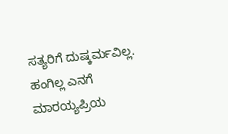ಸತ್ಯರಿಗೆ ದುಷ್ಕರ್ಮವಿಲ್ಲ. ಹಂಗಿಲ್ಲ ಎನಗೆ ಮಾರಯ್ಯಪ್ರಿಯ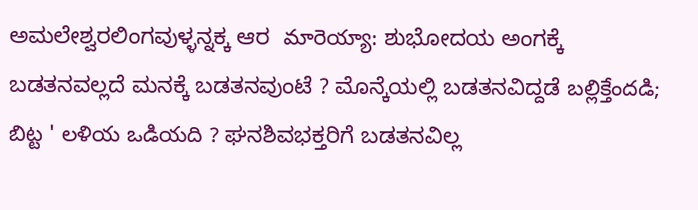ಅಮಲೇಶ್ವರಲಿಂಗವುಳ್ಳನ್ನಕ್ಕ ಆರ  మారెయ్యా: ಶುಭೋದಯ ಅಂಗಕ್ಕೆ ಬಡತನವಲ್ಲದೆ ಮನಕ್ಕೆ ಬಡತನವುಂಟೆ ? ಮೊನ್ಕೆಯಲ್ಲಿ ಬಡತನವಿದ್ದಡೆ బల్లిక్తేందడి; బిట్ట ' లళియ ఒడియది ? ಘನಶಿವಭಕ್ತರಿಗೆ ಬಡತನವಿಲ್ಲ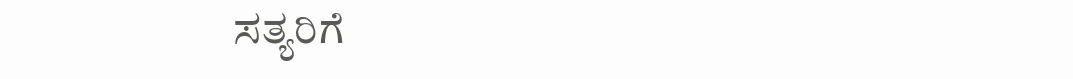ಸತ್ಯರಿಗೆ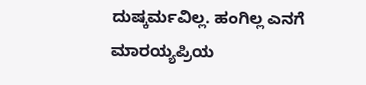ದುಷ್ಕರ್ಮವಿಲ್ಲ. ಹಂಗಿಲ್ಲ ಎನಗೆ ಮಾರಯ್ಯಪ್ರಿಯ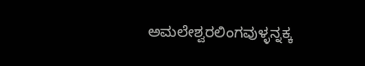ಅಮಲೇಶ್ವರಲಿಂಗವುಳ್ಳನ್ನಕ್ಕ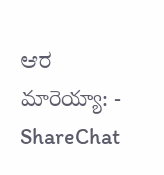ಆರ  మారెయ్యా: - ShareChat